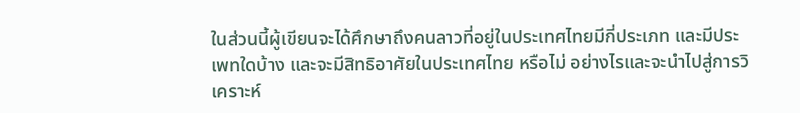ในส่วนนี้ผู้เขียนจะได้ศึกษาถึงคนลาวที่อยู่ในประเทศไทยมีกี่ประเภท และมีประเพทใดบ้าง และจะมีสิทธิอาศัยในประเทศไทย หรือไม่ อย่างไรและจะนำไปสู่การวิเคราะห์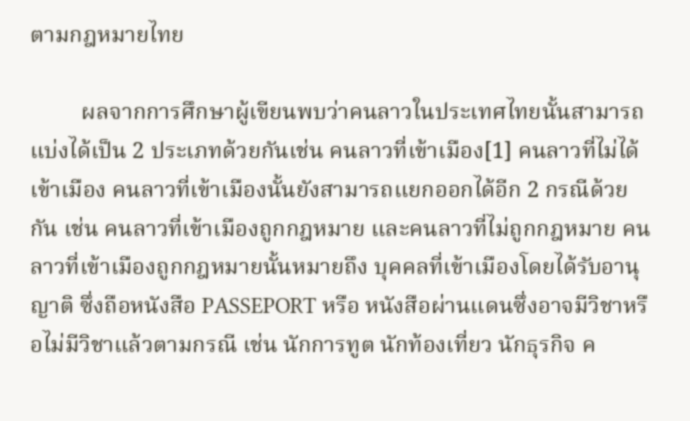ตามกฎหมายไทย

         ผลจากการศึกษาผู้เขียนพบว่าคนลาวในประเทศไทยนั้นสามารถแบ่งได้เป็น 2 ประเภทด้วยกันเช่น คนลาวที่เข้าเมือง[1] คนลาวที่ไม่ได้เข้าเมือง คนลาวที่เข้าเมืองนั้นยังสามารถแยกออกได้อีก 2 กรณีด้วยกัน เช่น คนลาวที่เข้าเมืองถูกกฎหมาย และคนลาวที่ไม่ถูกกฎหมาย คนลาวที่เข้าเมืองถูกกฎหมายนั้นหมายถึง บุคคลที่เข้าเมืองโดยได้รับอานุญาติ ซึ่งถือหนังสือ PASSEPORT หรือ หนังสือผ่านแดนซึ่งอาจมีวิชาหรือไม่มีวิชาแล้วตามกรณี เช่น นักการทูต นักท้องเที่ยว นักธุรกิจ ค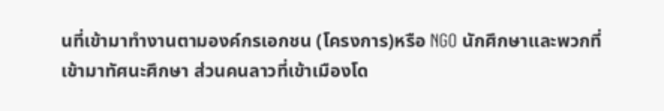นที่เข้ามาทำงานตามองค์กรเอกชน (โครงการ)หรือ NGO นักศึกษาและพวกที่เข้ามาทัศนะศึกษา ส่วนคนลาวที่เข้าเมืองโด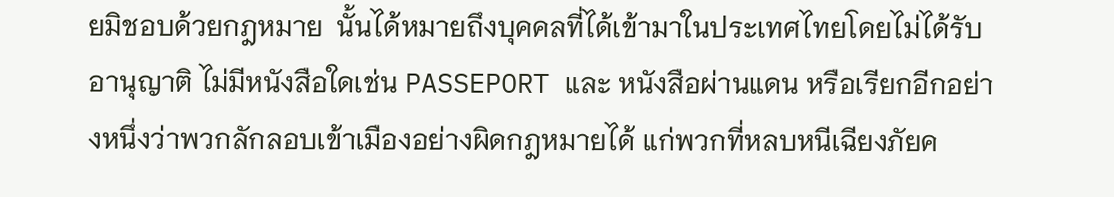ยมิชอบด้วยกฎหมาย  นั้นได้หมายถึงบุคคลที่ได้เข้ามาในประเทศไทยโดยไม่ได้รับอานุญาติ ไม่มีหนังสือใดเช่น PASSEPORT และ หนังสือผ่านแดน หรือเรียกอีกอย่างหนึ่งว่าพวกลักลอบเข้าเมืองอย่างผิดกฎหมายได้ แก่พวกที่หลบหนีเฉียงภัยค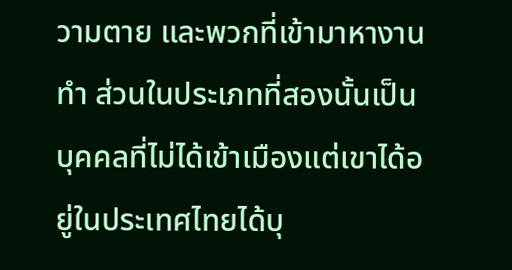วามตาย และพวกที่เข้ามาหางานทำ ส่วนในประเภทที่สองนั้นเป็นบุคคลที่ไม่ได้เข้าเมืองแต่เขาได้อยู่ในประเทศไทยได้บุ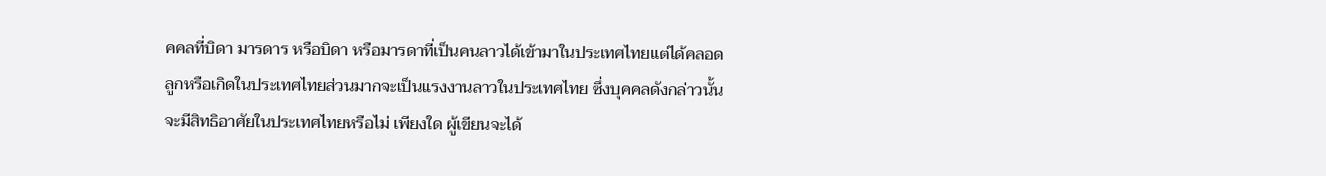คคลที่บิดา มารดาร หรือบิดา หรือมารดาที่เป็นคนลาวได้เข้ามาในประเทศไทยแต่ได้คลอดลูกหรือเกิดในประเทศไทยส่วนมากจะเป็นแรงงานลาวในประเทศไทย ซึ่งบุคคลดังกล่าวนั้นจะมีสิทธิอาศัยในประเทศไทยหรือไม่ เพียงใด ผู้เขียนจะได้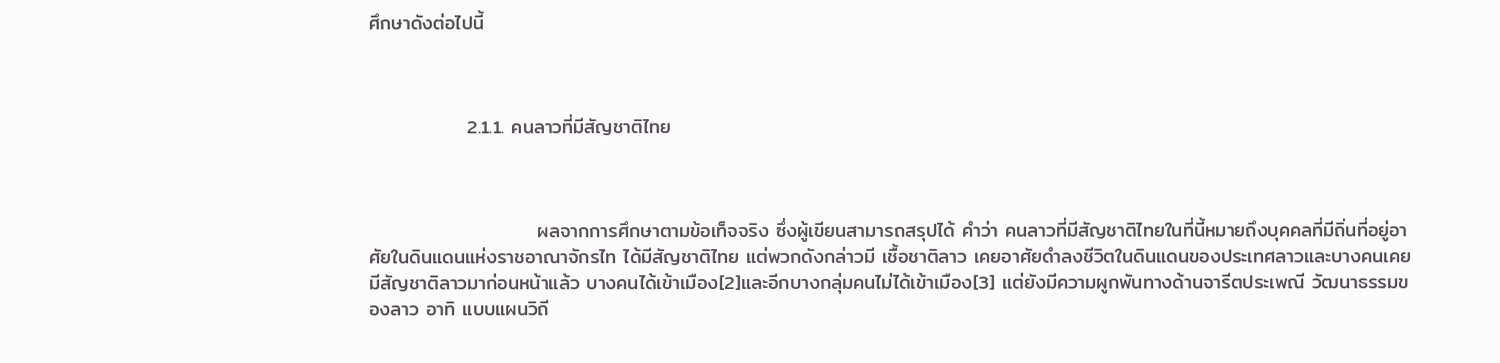ศึกษาดังต่อไปนี้



              2.1.1. คนลาวที่มีสัญชาติไทย



                        ผลจากการศึกษาตามข้อเท็จจริง ซึ่งผู้เขียนสามารถสรุปได้ คำว่า คนลาวที่มีสัญชาติไทยในที่นี้หมายถึงบุคคลที่มีถิ่นที่อยู่อาศัยในดินแดนแห่งราชอาณาจักรไท ได้มีสัญชาติไทย แต่พวกดังกล่าวมี เชื้อชาติลาว เคยอาศัยดำลงชีวิตในดินแดนของประเทศลาวและบางคนเคยมีสัญชาติลาวมาก่อนหน้าแล้ว บางคนได้เข้าเมือง[2]และอีกบางกลุ่มคนไม่ได้เข้าเมือง[3] แต่ยังมีความผูกพันทางด้านจารีตประเพณี วัฒนาธรรมของลาว อาทิ แบบแผนวิถี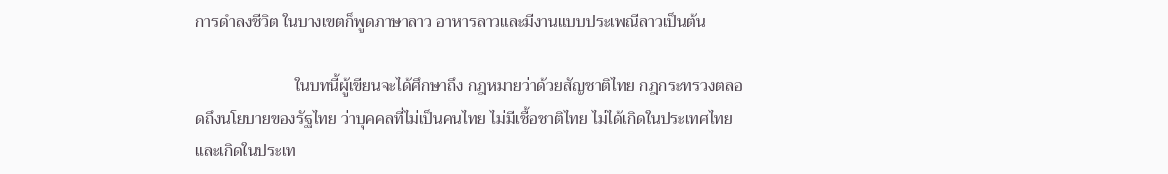การดำลงชีวิต ในบางเขตก็พูดภาษาลาว อาหารลาวและมีงานแบบประเพณีลาวเป็นต้น

                        ในบทนี้ผู้เขียนจะได้ศึกษาถึง กฎหมายว่าด้วยสัญชาติไทย กฎกระทรวงตลอดถึงนโยบายของรัฐไทย ว่าบุคคลที่ไม่เป็นคนไทย ไม่มีเชื้อชาติไทย ไม่ได้เกิดในประเทศไทยและเกิดในประเท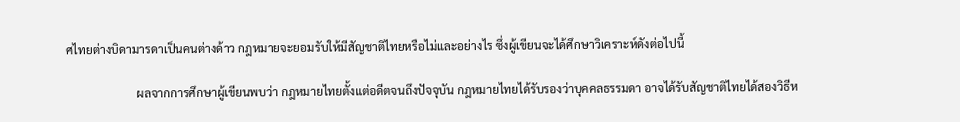ศไทยต่างบิดามารดาเป็นคนต่างด้าว กฎหมายจะยอมรับให้มีสัญชาติไทยหรือไม่และอย่างไร ซึ่งผู้เขียนจะได้ศึกษาวิเคราะห์ดังต่อไปนี้

                        ผลจากการศึกษาผู้เขียนพบว่า กฎหมายไทยตั้งแต่อดีตจนถึงปัจจุบัน กฎหมายไทยได้รับรองว่าบุคคลธรรมดา อาจได้รับสัญชาติไทยได้สองวิธีห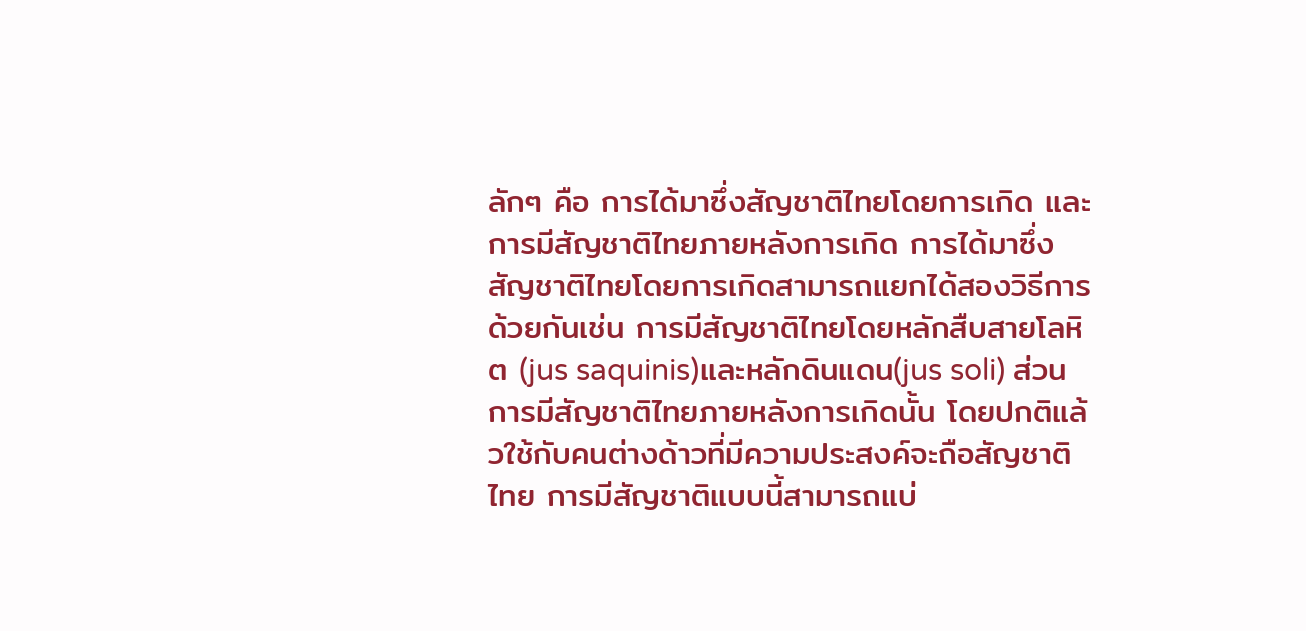ลักๆ คือ การได้มาซึ่งสัญชาติไทยโดยการเกิด และการมีสัญชาติไทยภายหลังการเกิด การได้มาซึ่งสัญชาติไทยโดยการเกิดสามารถแยกได้สองวิธีการด้วยกันเช่น การมีสัญชาติไทยโดยหลักสืบสายโลหิต (jus saquinis)และหลักดินแดน(jus soli) ส่วนการมีสัญชาติไทยภายหลังการเกิดนั้น โดยปกติแล้วใช้กับคนต่างด้าวที่มีความประสงค์จะถือสัญชาติไทย การมีสัญชาติแบบนี้สามารถแบ่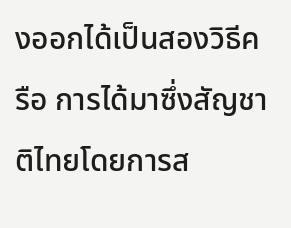งออกได้เป็นสองวิธีครือ การได้มาซึ่งสัญชาติไทยโดยการส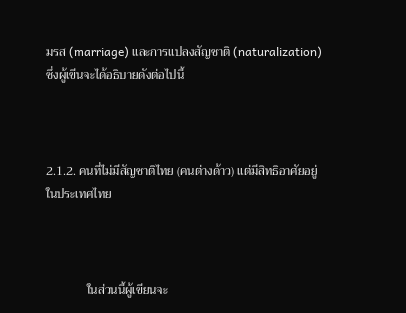มรส (marriage) และการแปลงสัญชาติ (naturalization) ซึ่งผู้เขีนจะได้อธิบายดังต่อไปนี้



2.1.2. คนที่ไม่มีสัญชาติไทย (คนต่างด้าว) แต่มีสิทธิอาศัยอยู่ในประเทศไทย



             ในส่วนนี้ผู้เขียนจะ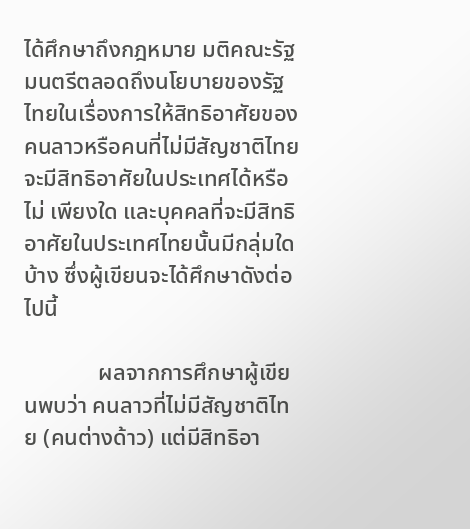ได้ศึกษาถึงกฎหมาย มติคณะรัฐมนตรีตลอดถึงนโยบายของรัฐไทยในเรื่องการให้สิทธิอาศัยของคนลาวหรือคนที่ไม่มีสัญชาติไทยจะมีสิทธิอาศัยในประเทศได้หรือไม่ เพียงใด และบุคคลที่จะมีสิทธิอาศัยในประเทศไทยนั้นมีกลุ่มใดบ้าง ซึ่งผู้เขียนจะได้ศึกษาดังต่อไปนี้

             ผลจากการศึกษาผู้เขียนพบว่า คนลาวที่ไม่มีสัญชาติไทย (คนต่างด้าว) แต่มีสิทธิอา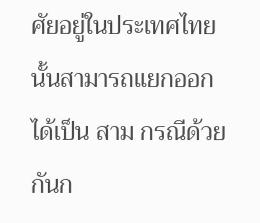ศัยอยู่ในประเทศไทยนั้นสามารถแยกออกได้เป็น สาม กรณีด้วยกันก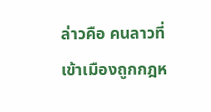ล่าวคือ คนลาวที่เข้าเมืองถูกกฎห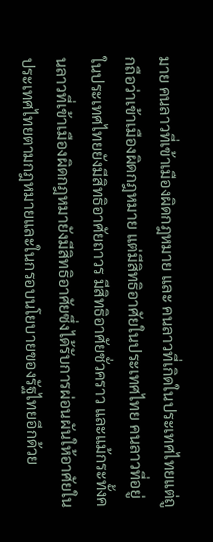มาย คนลาวที่เข้าเมืองผิดกฎหมาย และ คนลาวที่เกิดในประเทศไทยแต่ถูกถือว่าเข้าเมืองผิดกฎหมาย แต่มีสิทธิอาศัยในประเทศไทย คนลาวที่อยู่ในประเทศไทยยังมีสิทธิอาศัยถาวร มีสิทธิอาศัยชั่วคราว และแม้กระทั้งคนลาวที่เข้าเมืองผิดกฎหมายังมีสิทธิอาศัยซึ่งได้รับการผ่อนผันให้อาศัยในประเทศไทยตามกฎหมายและในกรอบนโยบายของรัฐไทยอีกด้วย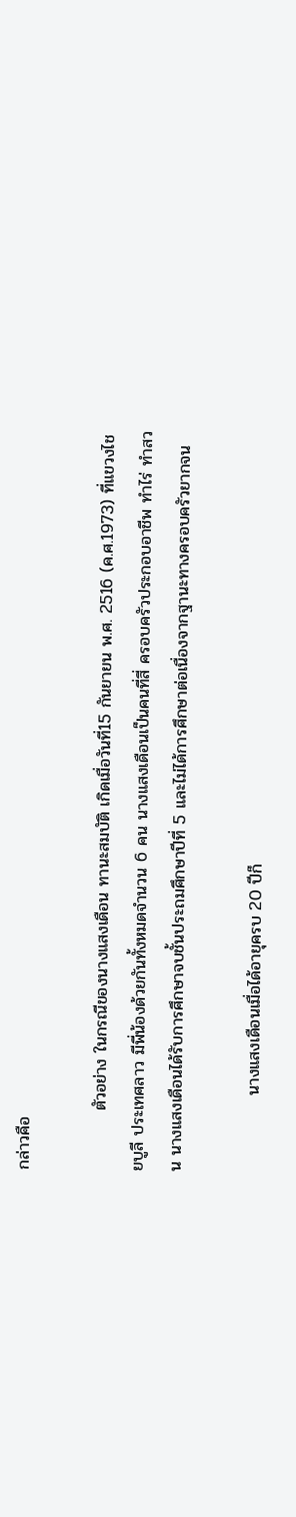กล่าวคือ

          ตัวอย่าง ในกรณีของนางแสงเดือน ทานะสมบัติ เกิดเมื่อวันที่15 กันยายน พ.ศ. 2516 (ค.ศ.1973) ที่แขวงไชยบูลี ประเทศลาว มีพี่น้องด้วยกันทั้งหมดจำนวน 6 คน นางแสงเดือนเป็นคนที่สี่ ครอบครัวประกอบอาชีพ ทำไร่ ทำสวน นางแสงเดือนได้รับการศึกษาจบชั้นประถมศึกษาปีที่ 5 และไม่ได้การศึกษาต่อเนื่องจากฐานะทางครอบครัวยากจน

             นางแสงเดือนเมื่อได้อายุครบ 20 ปีก็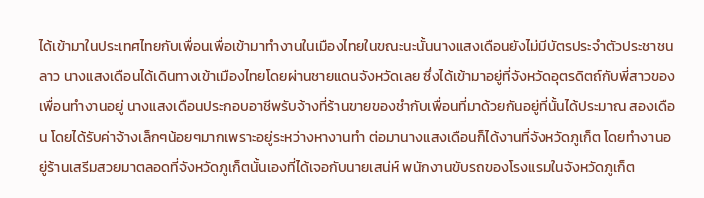ได้เข้ามาในประเทศไทยกับเพื่อนเพื่อเข้ามาทำงานในเมืองไทยในขณะนะนั้นนางแสงเดือนยังไม่มีบัตรประจำตัวประชาชนลาว นางแสงเดือนได้เดินทางเข้าเมืองไทยโดยผ่านชายแดนจังหวัดเลย ซึ่งได้เข้ามาอยู่ที่จังหวัดอุตรดิตถ์กับพี่สาวของเพื่อนทำงานอยู่ นางแสงเดือนประกอบอาชีพรับจ้างที่ร้านขายของชำกับเพื่อนที่มาด้วยกันอยู่ที่นั้นได้ประมาณ สองเดือน โดยได้รับค่าจ้างเล็กๆน้อยๆมากเพราะอยู่ระหว่างหางานทำ ต่อมานางแสงเดือนก็ได้งานที่จังหวัดภูเก็ต โดยทำงานอยู่ร้านเสรีมสวยมาตลอดที่จังหวัดภูเก็ตนั้นเองที่ได้เจอกับนายเสน่ห์ พนักงานขับรถของโรงแรมในจังหวัดภูเก็ต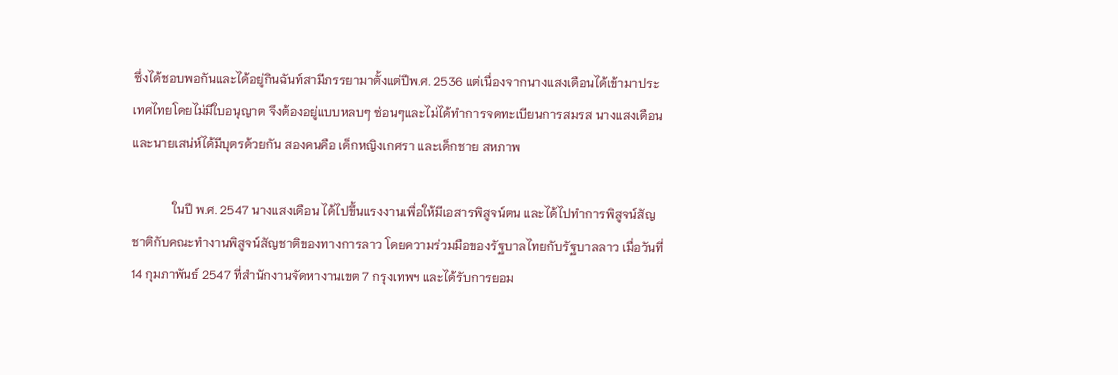ซึ่งได้ชอบพอกันและได้อยู่กินฉันท์สามีภรรยามาตั้งแต่ปีพ.ศ. 2536 แต่เนื่องจากนางแสงเดือนได้เข้ามาประเทศไทยโดยไม่มีใบอนุญาต จึงต้องอยู่แบบหลบๆ ซ่อนๆและไม่ได้ทำการจดทะเบียนการสมรส นางแสงเดือนและนายเสน่ห์ได้มีบุตรด้วยกัน สองคนคือ เด็กหญิงเกศรา และเด็กชาย สหภาพ

             ในปี พ.ศ. 2547 นางแสงเดือน ได้ไปขึ้นแรงงานเพื่อให้มีเอสารพิสูจน์ตน และได้ไปทำการพิสูจน์สัญชาติกับคณะทำงานพิสูจน์สัญชาติของทางการลาว โดยความร่วมมือของรัฐบาลไทยกับรัฐบาลลาว เมื่อวันที่ 14 กุมภาพันธ์ 2547 ที่สำนักงานจัดหางานเขต 7 กรุงเทพฯ และได้รับการยอม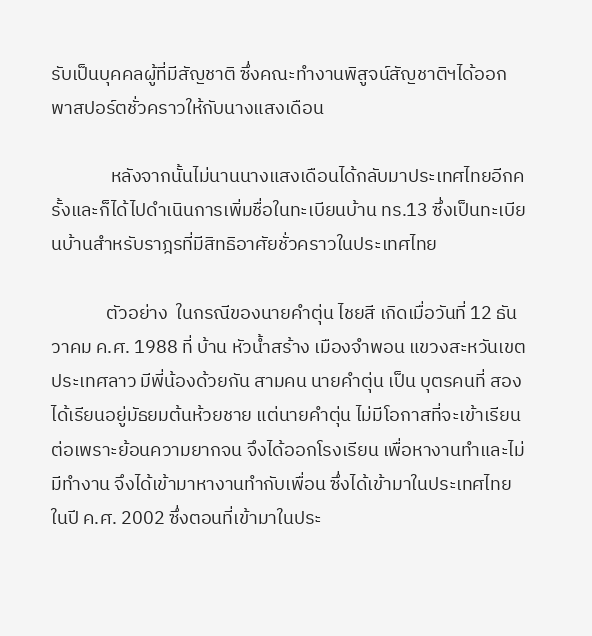รับเป็นบุคคลผู้ที่มีสัญชาติ ซึ่งคณะทำงานพิสูจน์สัญชาติฯได้ออกพาสปอร์ตชั่วคราวให้กับนางแสงเดือน

              หลังจากนั้นไม่นานนางแสงเดือนได้กลับมาประเทศไทยอีกครั้งและก็ได้ไปดำเนินการเพิ่มชื่อในทะเบียนบ้าน ทร.13 ซึ่งเป็นทะเบียนบ้านสำหรับราฎรที่มีสิทธิอาศัยชั่วคราวในประเทศไทย

             ตัวอย่าง  ในกรณีของนายคำตุ่น ไชยสี เกิดเมื่อวันที่ 12 ธันวาคม ค.ศ. 1988 ที่ บ้าน หัวน้ำสร้าง เมืองจำพอน แขวงสะหวันเขตประเทศลาว มีพี่น้องด้วยกัน สามคน นายคำตุ่น เป็น บุตรคนที่ สอง ได้เรียนอยู่มัธยมต้นห้วยชาย แต่นายคำตุ่น ไม่มีโอกาสที่จะเข้าเรียนต่อเพราะย้อนความยากจน จึงได้ออกโรงเรียน เพื่อหางานทำและไม่มีทำงาน จึงได้เข้ามาหางานทำกับเพื่อน ซึ่งได้เข้ามาในประเทศไทย ในปี ค.ศ. 2002 ซึ่งตอนที่เข้ามาในประ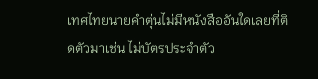เทศไทยนายคำตุ่นไม่มีหนังสืออันใดเลยที่ติดตัวมาเช่น ไม่บัตรประจำตัว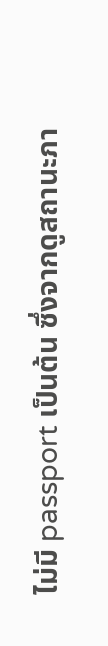ไม่มี passport เป็นต้น ซึ่งจากดูสถานะภา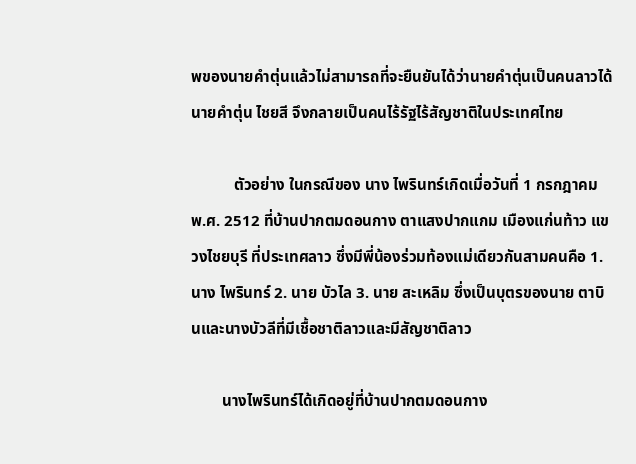พของนายคำตุ่นแล้วไม่สามารถที่จะยืนยันได้ว่านายคำตุ่นเป็นคนลาวได้ นายคำตุ่น ไชยสี จึงกลายเป็นคนไร้รัฐไร้สัญชาติในประเทศไทย

           ตัวอย่าง ในกรณีของ นาง ไพรินทร์เกิดเมื่อวันที่ 1 กรกฎาคม พ.ศ. 2512 ที่บ้านปากตมดอนกาง ตาแสงปากแกม เมืองแก่นท้าว แขวงไชยบุรี ที่ประเทศลาว ซึ่งมีพี่น้องร่วมท้องแม่เดียวกันสามคนคือ 1. นาง ไพรินทร์ 2. นาย บัวไล 3. นาย สะเหลิม ซึ่งเป็นบุตรของนาย ตาบินและนางบัวลีที่มีเชื้อชาติลาวและมีสัญชาติลาว

        นางไพรินทร์ได้เกิดอยู่ที่บ้านปากตมดอนกาง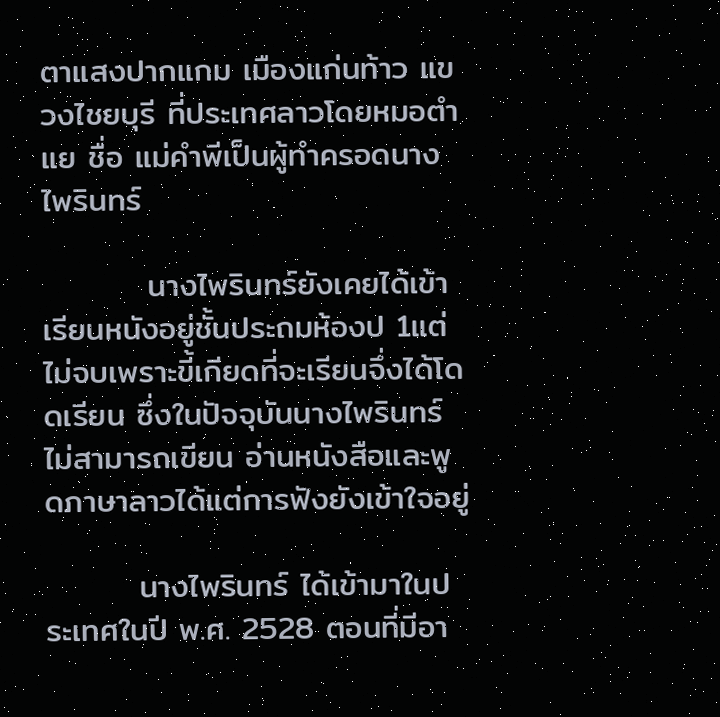ตาแสงปากแกม เมืองแก่นท้าว แขวงไชยบุรี ที่ประเทศลาวโดยหมอตำแย ชื่อ แม่คำพีเป็นผู้ทำครอดนางไพรินทร์

         นางไพรินทร์ยังเคยได้เข้าเรียนหนังอยู่ชั้นประถมห้องป 1แต่ไม่จบเพราะขี้เกียดที่จะเรียนจึ่งได้โดดเรียน ซึ่งในปัจจุบันนางไพรินทร์ไม่สามารถเขียน อ่านหนังสือและพูดภาษาลาวได้แต่การฟังยังเข้าใจอยู่

        นางไพรินทร์ ได้เข้ามาในประเทศในปี พ.ศ. 2528 ตอนที่มีอา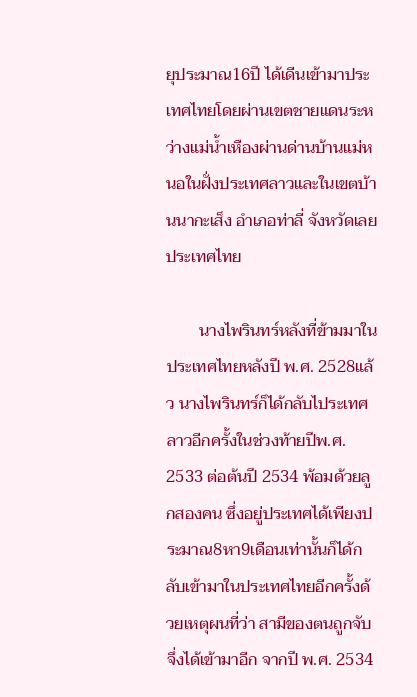ยุประมาณ16ปี ได้เดีนเข้ามาประเทศไทยโดยผ่านเขตชายแดนระหว่างแม่น้ำเหืองผ่านด่านบ้านแม่หนอในฝั่งประเทศลาวและในเขตบ้านนากะเส็ง อำเภอท่าลี่ จังหวัดเลยประเทศไทย

        นางไพรินทร์หลังที่ข้ามมาในประเทศไทยหลังปี พ.ศ. 2528แล้ว นางไพรินทร์ก็ได้กลับไประเทศลาวอีกครั้งในช่วงท้ายปีพ.ศ. 2533 ต่อต้นปี 2534 พ้อมด้วยลูกสองคน ซึ่งอยู่ประเทศได้เพียงประมาณ8หา9เดือนเท่านั้นก็ได้กลับเข้ามาในประเทศไทยอีกครั้งด้วยเหตุผนที่ว่า สามีของตนถูกจับจึ่งได้เข้ามาอีก จากปี พ.ศ. 2534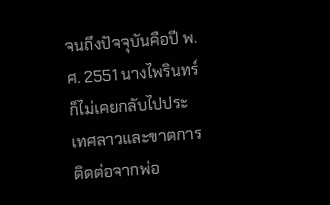จนถึงปัจจุบันคือปี พ.ศ. 2551 นางไพรินทร์ ก็ไม่เคยกลับไปประเทศลาวและขาตการติดต่อจากพ่อ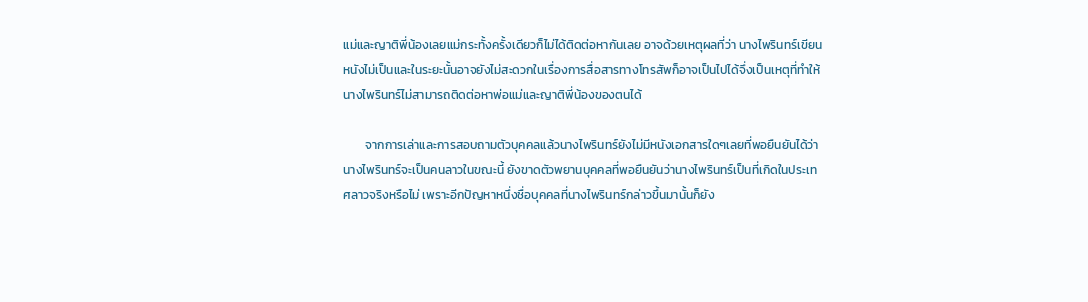แม่และญาติพี่น้องเลยแม่กระทั้งครั้งเดียวก็ไม่ได้ติดต่อหากันเลย อาจด้วยเหตุผลที่ว่า นางไพรินทร์เขียนหนังไม่เป็นและในระยะนั้นอาจยังไม่สะดวกในเรื่องการสื่อสารทางโทรสัพก็อาจเป็นไปได้จึ่งเป็นเหตุที่ทำให้นางไพรินทร์ไม่สามารถติดต่อหาพ่อแม่และญาติพี่น้องของตนได้

        จากการเล่าและการสอบถามตัวบุคคลแล้วนางไพรินทร์ยังไม่มีหนังเอกสารใดๆเลยที่พอยืนยันได้ว่านางไพรินทร์จะเป็นคนลาวในขณะนี้ ยังขาดตัวพยานบุคคลที่พอยืนยันว่านางไพรินทร์เป็นที่เกิดในประเทศลาวจริงหรือไม่ เพราะอีกปัญหาหนึ่งชื่อบุคคลที่นางไพรินทร์กล่าวขึ้นมานั้นก็ยัง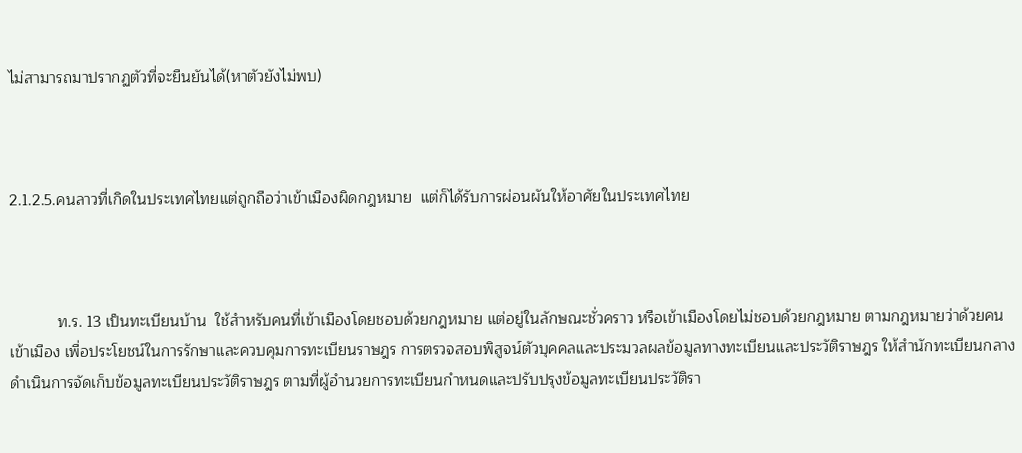ไม่สามารถมาปรากฏตัวที่จะยืนยันได้(หาตัวยังไม่พบ)



2.1.2.5.คนลาวที่เกิดในประเทศไทยแต่ถูกถือว่าเข้าเมืองผิดกฎหมาย  แต่ก็ได้รับการผ่อนผันให้อาศัยในประเทศไทย



           ท.ร. 13 เป็นทะเบียนบ้าน  ใช้สำหรับคนที่เข้าเมืองโดยชอบด้วยกฎหมาย แต่อยู่ในลักษณะชั่วคราว หรือเข้าเมืองโดยไม่ชอบด้วยกฎหมาย ตามกฎหมายว่าด้วยคนเข้าเมือง เพื่อประโยชน์ในการรักษาและควบคุมการทะเบียนราษฎร การตรวจสอบพิสูจน์ตัวบุคคลและประมวลผลข้อมูลทางทะเบียนและประวัติราษฎร ให้สำนักทะเบียนกลางดำเนินการจัดเก็บข้อมูลทะเบียนประวัติราษฎร ตามที่ผู้อำนวยการทะเบียนกำหนดและปรับปรุงข้อมูลทะเบียนประวัติรา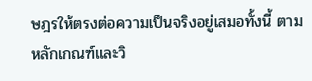ษฎรให้ตรงต่อความเป็นจริงอยู่เสมอทั้งนี้ ตามหลักเกณฑ์และวิ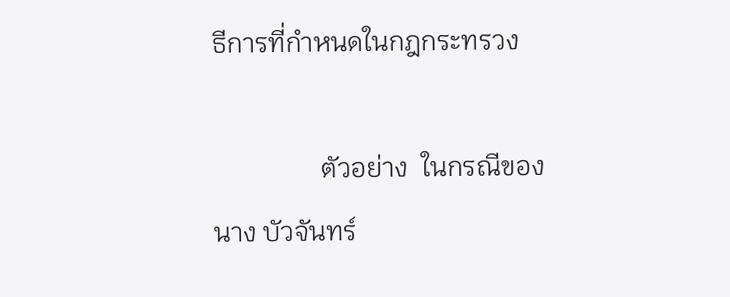ธีการที่กำหนดในกฎกระทรวง

                ตัวอย่าง  ในกรณีของนาง บัวจันทร์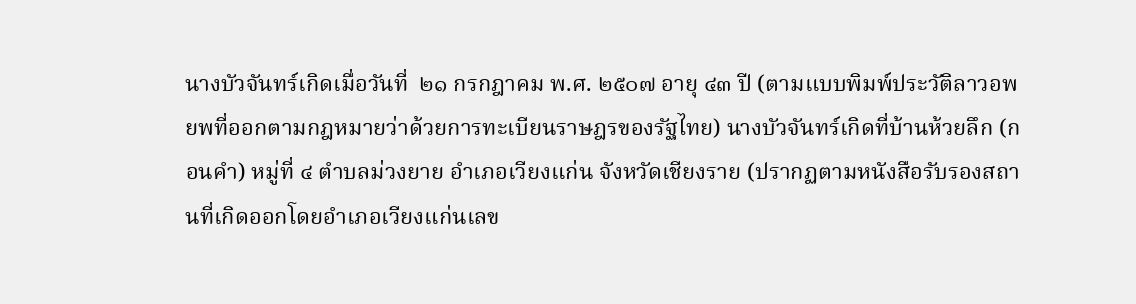นางบัวจันทร์เกิดเมื่อวันที่  ๒๑ กรกฎาคม พ.ศ. ๒๕๐๗ อายุ ๔๓ ปี (ตามแบบพิมพ์ประวัติลาวอพยพที่ออกตามกฎหมายว่าด้วยการทะเบียนราษฎรของรัฐไทย) นางบัวจันทร์เกิดที่บ้านห้วยลึก (กอนคำ) หมู่ที่ ๔ ตำบลม่วงยาย อำเภอเวียงแก่น จังหวัดเชียงราย (ปรากฏตามหนังสือรับรองสถานที่เกิดออกโดยอำเภอเวียงแก่นเลข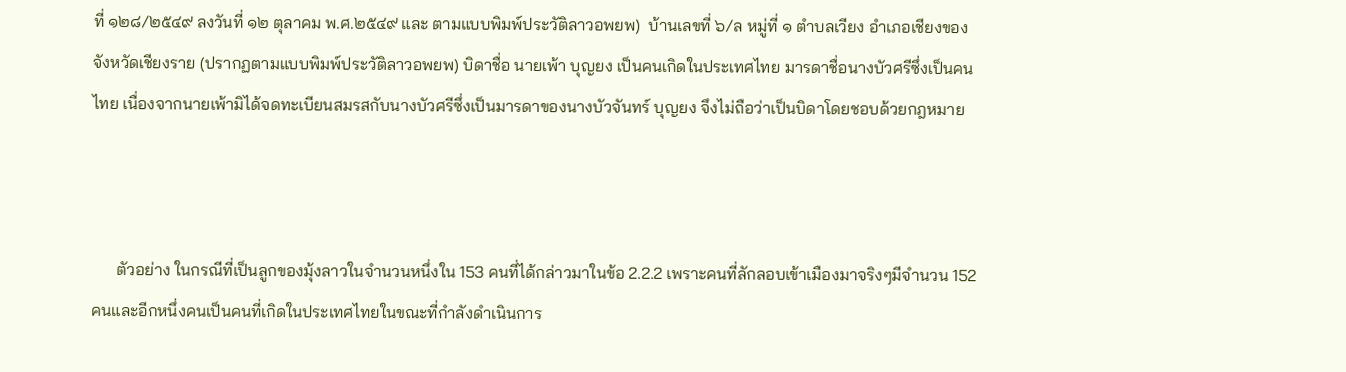ที่ ๑๒๘/๒๕๔๙ ลงวันที่ ๑๒ ตุลาคม พ.ศ.๒๕๔๙ และ ตามแบบพิมพ์ประวัติลาวอพยพ)  บ้านเลขที่ ๖/ล หมู่ที่ ๑ ตำบลเวียง อำเภอเชียงของ จังหวัดเชียงราย (ปรากฏตามแบบพิมพ์ประวัติลาวอพยพ) บิดาชื่อ นายเพ้า บุญยง เป็นคนเกิดในประเทศไทย มารดาชื่อนางบัวศรีซึ่งเป็นคนไทย เนื่องจากนายเพ้ามิได้จดทะเบียนสมรสกับนางบัวศรีซึ่งเป็นมารดาของนางบัวจันทร์ บุญยง จึงไม่ถือว่าเป็นบิดาโดยชอบด้วยกฎหมาย



      ตัวอย่าง ในกรณีที่เป็นลูกของมุ้งลาวในจำนวนหนึ่งใน 153 คนที่ได้กล่าวมาในข้อ 2.2.2 เพราะคนที่ลักลอบเข้าเมืองมาจริงๆมีจำนวน 152 คนและอีกหนึ่งคนเป็นคนที่เกิดในประเทศไทยในขณะที่กำลังดำเนินการ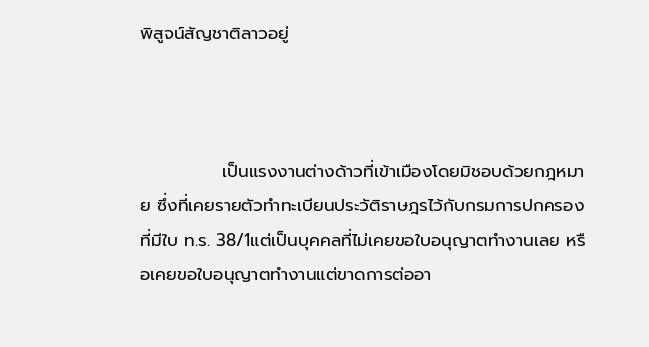พิสูจน์สัญชาติลาวอยู่



             เป็นแรงงานต่างด้าวที่เข้าเมืองโดยมิชอบด้วยกฎหมาย ซึ่งที่เคยรายตัวทำทะเบียนประวัติราษฎรไว้กับกรมการปกครองที่มีใบ ท.ร. 38/1แต่เป็นบุคคลที่ไม่เคยขอใบอนุญาตทำงานเลย หรือเคยขอใบอนุญาตทำงานแต่ขาดการต่ออา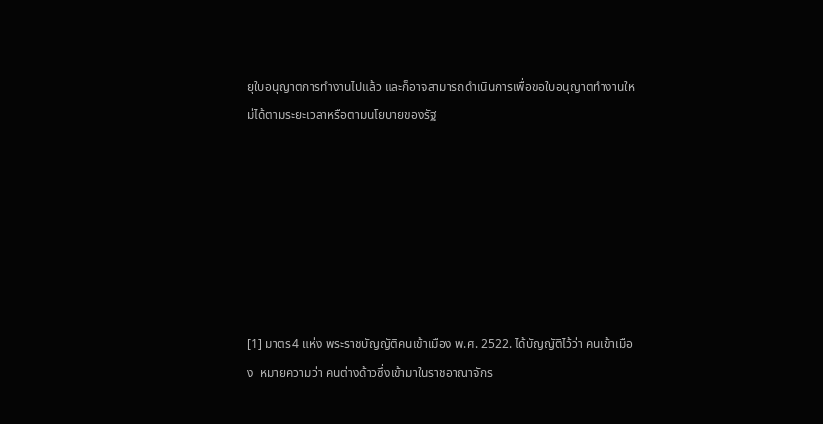ยุใบอนุญาตการทำงานไปแล้ว และก็อาจสามารถดำเนินการเพื่อขอใบอนุญาตทำงานใหม่ได้ตามระยะเวลาหรือตามนโยบายของรัฐ







[1] มาตร4 แห่ง พระราชบัญญัติคนเข้าเมือง พ.ศ. 2522. ได้บัญญัติไว้ว่า คนเข้าเมือง  หมายความว่า คนต่างด้าวซึ่งเข้ามาในราชอาณาจักร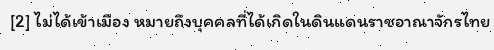[2] ไม่ได้เข้าเมือง หมายถึงบุคคลที่ได้เกิดในดินแดนราชอาณาจักรไทย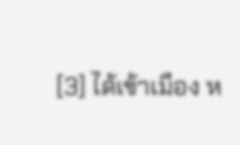[3] ได้เข้าเมือง ห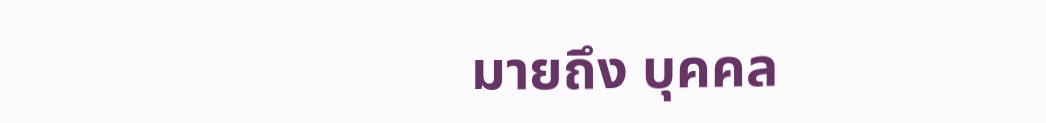มายถึง บุคคล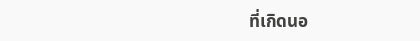ที่เกิดนอ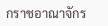กราชอาณาจักร